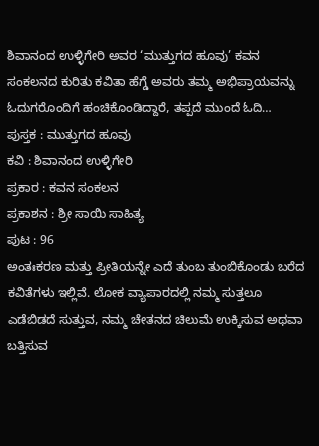ಶಿವಾನಂದ ಉಳ್ಳಿಗೇರಿ ಅವರ ‘ಮುತ್ತುಗದ ಹೂವು’ ಕವನ ಸಂಕಲನದ ಕುರಿತು ಕವಿತಾ ಹೆಗ್ಡೆ ಅವರು ತಮ್ಮ ಅಭಿಪ್ರಾಯವನ್ನು ಓದುಗರೊಂದಿಗೆ ಹಂಚಿಕೊಂಡಿದ್ದಾರೆ, ತಪ್ಪದೆ ಮುಂದೆ ಓದಿ…
ಪುಸ್ತಕ : ಮುತ್ತುಗದ ಹೂವು
ಕವಿ : ಶಿವಾನಂದ ಉಳ್ಳಿಗೇರಿ
ಪ್ರಕಾರ : ಕವನ ಸಂಕಲನ
ಪ್ರಕಾಶನ : ಶ್ರೀ ಸಾಯಿ ಸಾಹಿತ್ಯ
ಪುಟ : 96
ಅಂತಃಕರಣ ಮತ್ತು ಪ್ರೀತಿಯನ್ನೇ ಎದೆ ತುಂಬ ತುಂಬಿಕೊಂಡು ಬರೆದ ಕವಿತೆಗಳು ಇಲ್ಲಿವೆ. ಲೋಕ ವ್ಯಾಪಾರದಲ್ಲಿ ನಮ್ಮ ಸುತ್ತಲೂ ಎಡೆಬಿಡದೆ ಸುತ್ತುವ, ನಮ್ಮ ಚೇತನದ ಚಿಲುಮೆ ಉಕ್ಕಿಸುವ ಅಥವಾ ಬತ್ತಿಸುವ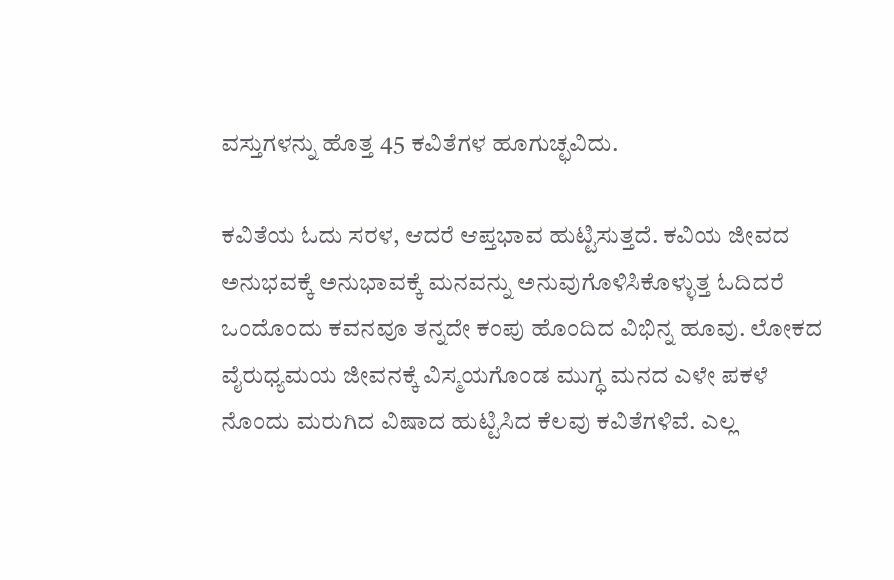ವಸ್ತುಗಳನ್ನು ಹೊತ್ತ 45 ಕವಿತೆಗಳ ಹೂಗುಚ್ಛವಿದು.

ಕವಿತೆಯ ಓದು ಸರಳ, ಆದರೆ ಆಪ್ತಭಾವ ಹುಟ್ಟಿಸುತ್ತದೆ. ಕವಿಯ ಜೀವದ ಅನುಭವಕ್ಕೆ ಅನುಭಾವಕ್ಕೆ ಮನವನ್ನು ಅನುವುಗೊಳಿಸಿಕೊಳ್ಳುತ್ತ ಓದಿದರೆ ಒಂದೊಂದು ಕವನವೂ ತನ್ನದೇ ಕಂಪು ಹೊಂದಿದ ವಿಭಿನ್ನ ಹೂವು. ಲೋಕದ ವೈರುಧ್ಯಮಯ ಜೀವನಕ್ಕೆ ವಿಸ್ಮಯಗೊಂಡ ಮುಗ್ಧ ಮನದ ಎಳೇ ಪಕಳೆ ನೊಂದು ಮರುಗಿದ ವಿಷಾದ ಹುಟ್ಟಿಸಿದ ಕೆಲವು ಕವಿತೆಗಳಿವೆ. ಎಲ್ಲ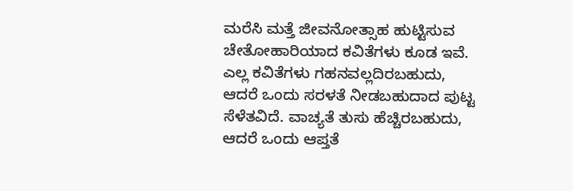ಮರೆಸಿ ಮತ್ತೆ ಜೀವನೋತ್ಸಾಹ ಹುಟ್ಟಿಸುವ ಚೇತೋಹಾರಿಯಾದ ಕವಿತೆಗಳು ಕೂಡ ಇವೆ.
ಎಲ್ಲ ಕವಿತೆಗಳು ಗಹನವಲ್ಲದಿರಬಹುದು, ಆದರೆ ಒಂದು ಸರಳತೆ ನೀಡಬಹುದಾದ ಪುಟ್ಟ ಸೆಳೆತವಿದೆ. ವಾಚ್ಯತೆ ತುಸು ಹೆಚ್ಚಿರಬಹುದು, ಆದರೆ ಒಂದು ಆಪ್ತತೆ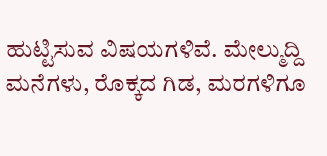ಹುಟ್ಟಿಸುವ ವಿಷಯಗಳಿವೆ. ಮೇಲ್ಮುದ್ದಿ ಮನೆಗಳು, ರೊಕ್ಕದ ಗಿಡ, ಮರಗಳಿಗೂ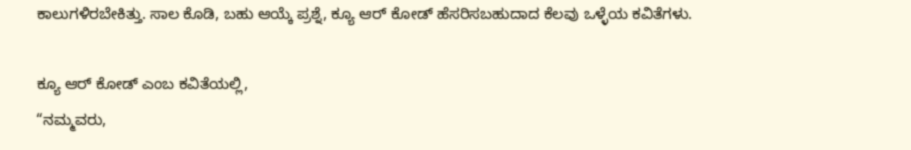ಕಾಲುಗಳಿರಬೇಕಿತ್ತು. ಸಾಲ ಕೊಡಿ, ಬಹು ಆಯ್ಕೆ ಪ್ರಶ್ನೆ, ಕ್ಯೂ ಆರ್ ಕೋಡ್ ಹೆಸರಿಸಬಹುದಾದ ಕೆಲವು ಒಳ್ಳೆಯ ಕವಿತೆಗಳು.

ಕ್ಯೂ ಆರ್ ಕೋಡ್ ಎಂಬ ಕವಿತೆಯಲ್ಲಿ,
“ನಮ್ಮವರು,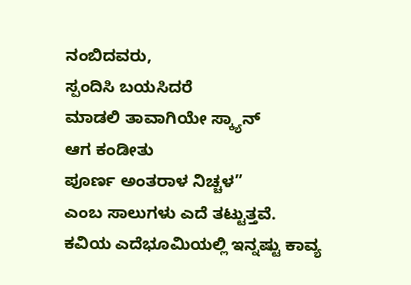ನಂಬಿದವರು,
ಸ್ಪಂದಿಸಿ ಬಯಸಿದರೆ
ಮಾಡಲಿ ತಾವಾಗಿಯೇ ಸ್ಕ್ಯಾನ್
ಆಗ ಕಂಡೀತು
ಪೂರ್ಣ ಅಂತರಾಳ ನಿಚ್ಚಳ”
ಎಂಬ ಸಾಲುಗಳು ಎದೆ ತಟ್ಟುತ್ತವೆ.
ಕವಿಯ ಎದೆಭೂಮಿಯಲ್ಲಿ ಇನ್ನಷ್ಟು ಕಾವ್ಯ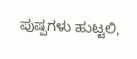ಪುಷ್ಪಗಳು ಹುಟ್ಟಲಿ,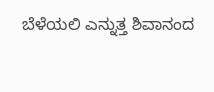ಬೆಳೆಯಲಿ ಎನ್ನುತ್ತ ಶಿವಾನಂದ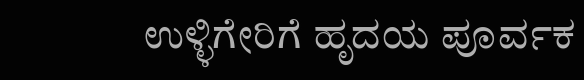ಉಳ್ಳಿಗೇರಿಗೆ ಹೃದಯ ಪೂರ್ವಕ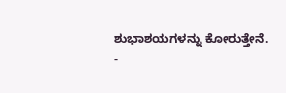ಶುಭಾಶಯಗಳನ್ನು ಕೋರುತ್ತೇನೆ.
-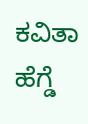ಕವಿತಾ ಹೆಗ್ಡೆ